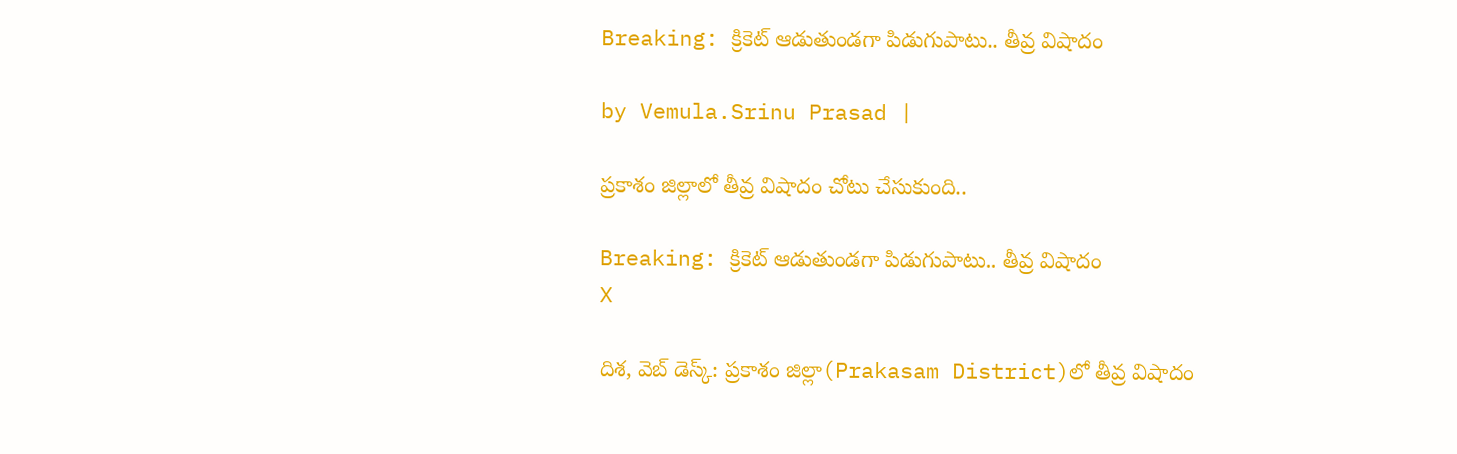Breaking: క్రికెట్ ఆడుతుండగా పిడుగుపాటు.. తీవ్ర విషాదం

by Vemula.Srinu Prasad |

ప్రకాశం జిల్లాలో తీవ్ర విషాదం చోటు చేసుకుంది..

Breaking: క్రికెట్ ఆడుతుండగా పిడుగుపాటు.. తీవ్ర విషాదం
X

దిశ, వెబ్ డెస్క్: ప్రకాశం జిల్లా(Prakasam District)లో తీవ్ర విషాదం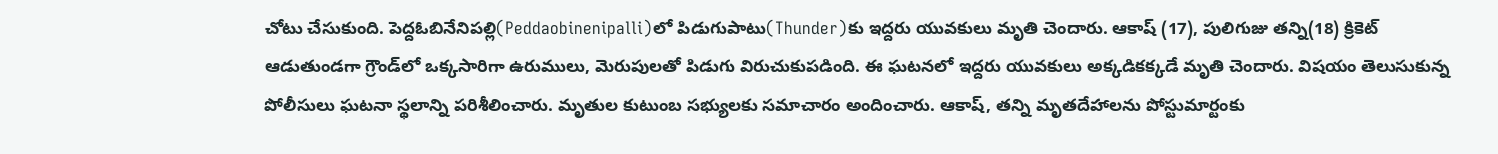చోటు చేసుకుంది. పెద్దఓబినేనిపల్లి(Peddaobinenipalli)లో పిడుగుపాటు(Thunder)కు ఇద్దరు యువకులు మృతి చెందారు. ఆకాష్ (17), పులిగుజు తన్ని(18) క్రికెట్ ఆడుతుండగా గ్రౌండ్‌లో ఒక్కసారిగా ఉరుములు, మెరుపులతో పిడుగు విరుచుకుపడింది. ఈ ఘటనలో ఇద్దరు యువకులు అక్కడికక్కడే మృతి చెందారు. విషయం తెలుసుకున్న పోలీసులు ఘటనా స్థలాన్ని పరిశీలించారు. మృతుల కుటుంబ సభ్యులకు సమాచారం అందించారు. ఆకాష్, తన్ని మృతదేహాలను పోస్టుమార్టంకు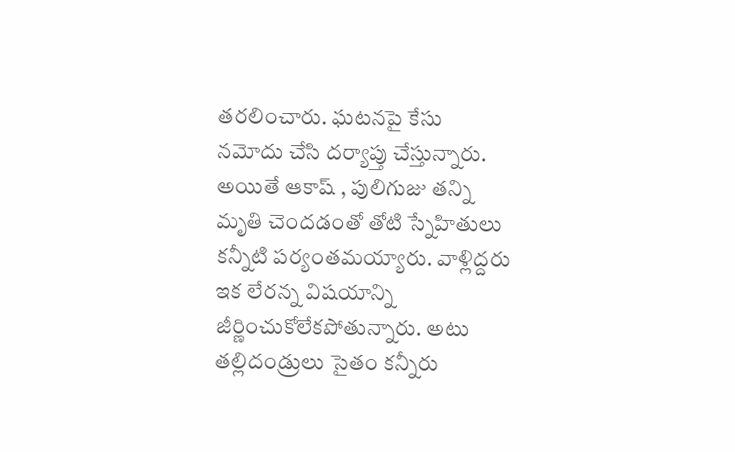తరలించారు. ఘటనపై కేసు నమోదు చేసి దర్యాప్తు చేస్తున్నారు. అయితే ఆకాష్ , పులిగుజు తన్ని మృతి చెందడంతో తోటి స్నేహితులు కన్నీటి పర్యంతమయ్యారు. వాళ్లిద్దరు ఇక లేరన్న విషయాన్ని జీర్ణించుకోలేకపోతున్నారు. అటు తల్లిదండ్రులు సైతం కన్నీరు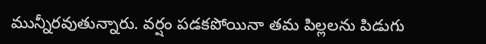మున్నీరవుతున్నారు. వర్షం పడకపోయినా తమ పిల్లలను పిడుగు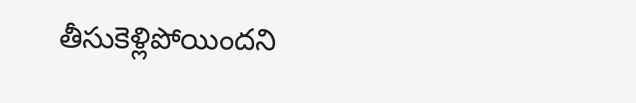తీసుకెళ్లిపోయిందని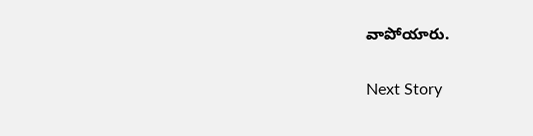వాపోయారు.

Next Story